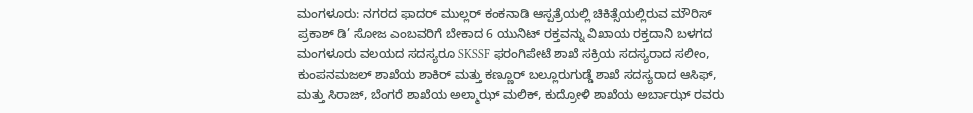ಮಂಗಳೂರು: ನಗರದ ಫಾದರ್ ಮುಲ್ಲರ್ ಕಂಕನಾಡಿ ಆಸ್ಪತ್ರೆಯಲ್ಲಿ ಚಿಕಿತ್ಸೆಯಲ್ಲಿರುವ ಮೌರಿಸ್ ಪ್ರಕಾಶ್ ಡಿ’ ಸೋಜ ಎಂಬವರಿಗೆ ಬೇಕಾದ 6 ಯುನಿಟ್ ರಕ್ತವನ್ನು ವಿಖಾಯ ರಕ್ತದಾನಿ ಬಳಗದ ಮಂಗಳೂರು ವಲಯದ ಸದಸ್ಯರೂ SKSSF ಫರಂಗಿಪೇಟೆ ಶಾಖೆ ಸಕ್ರಿಯ ಸದಸ್ಯರಾದ ಸಲೀಂ, ಕುಂಪನಮಜಲ್ ಶಾಖೆಯ ಶಾಕಿರ್ ಮತ್ತು ಕಣ್ಣೂರ್ ಬಲ್ಲೂರುಗುಡ್ಡೆ ಶಾಖೆ ಸದಸ್ಯರಾದ ಆಸಿಫ್, ಮತ್ತು ಸಿರಾಜ್, ಬೆಂಗರೆ ಶಾಖೆಯ ಅಲ್ಮಾಝ್ ಮಲಿಕ್, ಕುದ್ರೋಳಿ ಶಾಖೆಯ ಅರ್ಬಾಝ್ ರವರು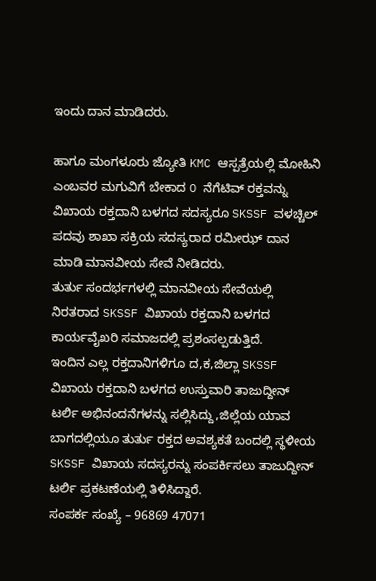ಇಂದು ದಾನ ಮಾಡಿದರು.

ಹಾಗೂ ಮಂಗಳೂರು ಜ್ಯೋತಿ KMC ಆಸ್ಪತ್ರೆಯಲ್ಲಿ ಮೋಹಿನಿ ಎಂಬವರ ಮಗುವಿಗೆ ಬೇಕಾದ O ನೆಗೆಟಿವ್ ರಕ್ತವನ್ನು ವಿಖಾಯ ರಕ್ತದಾನಿ ಬಳಗದ ಸದಸ್ಯರೂ SKSSF ವಳಚ್ಚಿಲ್ ಪದವು ಶಾಖಾ ಸಕ್ರಿಯ ಸದಸ್ಯರಾದ ರಮೀಝ್ ದಾನ ಮಾಡಿ ಮಾನವೀಯ ಸೇವೆ ನೀಡಿದರು.
ತುರ್ತು ಸಂದರ್ಭಗಳಲ್ಲಿ ಮಾನವೀಯ ಸೇವೆಯಲ್ಲಿ ನಿರತರಾದ SKSSF ವಿಖಾಯ ರಕ್ತದಾನಿ ಬಳಗದ ಕಾರ್ಯವೈಖರಿ ಸಮಾಜದಲ್ಲಿ ಪ್ರಶಂಸಲ್ಪಡುತ್ತಿದೆ.
ಇಂದಿನ ಎಲ್ಲ ರಕ್ತದಾನಿಗಳಿಗೂ ದ,ಕ,ಜಿಲ್ಲಾ SKSSF ವಿಖಾಯ ರಕ್ತದಾನಿ ಬಳಗದ ಉಸ್ತುವಾರಿ ತಾಜುದ್ದೀನ್ ಟರ್ಲಿ ಅಭಿನಂದನೆಗಳನ್ನು ಸಲ್ಲಿಸಿದ್ದು,ಜಿಲ್ಲೆಯ ಯಾವ ಬಾಗದಲ್ಲಿಯೂ ತುರ್ತು ರಕ್ತದ ಅವಶ್ಯಕತೆ ಬಂದಲ್ಲಿ ಸ್ಥಳೀಯ SKSSF ವಿಖಾಯ ಸದಸ್ಯರನ್ನು ಸಂಪರ್ಕಿಸಲು ತಾಜುದ್ದೀನ್ ಟರ್ಲಿ ಪ್ರಕಟಣೆಯಲ್ಲಿ ತಿಳಿಸಿದ್ದಾರೆ.
ಸಂಪರ್ಕ ಸಂಖ್ಯೆ – 96869 47071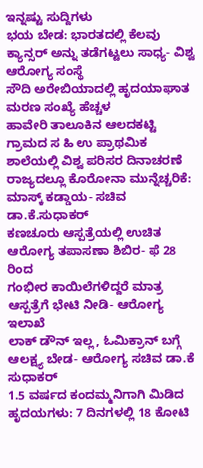ಇನ್ನಷ್ಟು ಸುದ್ದಿಗಳು
ಭಯ ಬೇಡ: ಭಾರತದಲ್ಲಿ ಕೆಲವು ಕ್ಯಾನ್ಸರ್ ಅನ್ನು ತಡೆಗಟ್ಟಲು ಸಾಧ್ಯ- ವಿಶ್ವ ಆರೋಗ್ಯ ಸಂಸ್ಥೆ
ಸೌದಿ ಅರೇಬಿಯಾದಲ್ಲಿ ಹೃದಯಾಘಾತ ಮರಣ ಸಂಖ್ಯೆ ಹೆಚ್ಚಳ
ಹಾವೇರಿ ತಾಲೂಕಿನ ಆಲದಕಟ್ಟಿ ಗ್ರಾಮದ ಸ ಹಿ ಉ ಪ್ರಾಥಮಿಕ ಶಾಲೆಯಲ್ಲಿ ವಿಶ್ವ ಪರಿಸರ ದಿನಾಚರಣೆ
ರಾಜ್ಯದಲ್ಲೂ ಕೊರೋನಾ ಮುನ್ನೆಚ್ಚರಿಕೆ: ಮಾಸ್ಕ್ ಕಡ್ಡಾಯ- ಸಚಿವ ಡಾ.ಕೆ.ಸುಧಾಕರ್
ಕಣಚೂರು ಆಸ್ಪತ್ರೆಯಲ್ಲಿ ಉಚಿತ ಆರೋಗ್ಯ ತಪಾಸಣಾ ಶಿಬಿರ- ಫೆ 28 ರಿಂದ
ಗಂಭೀರ ಕಾಯಿಲೆಗಳಿದ್ದರೆ ಮಾತ್ರ ಆಸ್ಪತ್ರೆಗೆ ಭೇಟಿ ನೀಡಿ- ಆರೋಗ್ಯ ಇಲಾಖೆ
ಲಾಕ್ ಡೌನ್ ಇಲ್ಲ, ಓಮಿಕ್ರಾನ್ ಬಗ್ಗೆ ಆಲಕ್ಷ್ಯ ಬೇಡ- ಆರೋಗ್ಯ ಸಚಿವ ಡಾ.ಕೆ ಸುಧಾಕರ್
1.5 ವರ್ಷದ ಕಂದಮ್ಮನಿಗಾಗಿ ಮಿಡಿದ ಹೃದಯಗಳು: 7 ದಿನಗಳಲ್ಲಿ 18 ಕೋಟಿ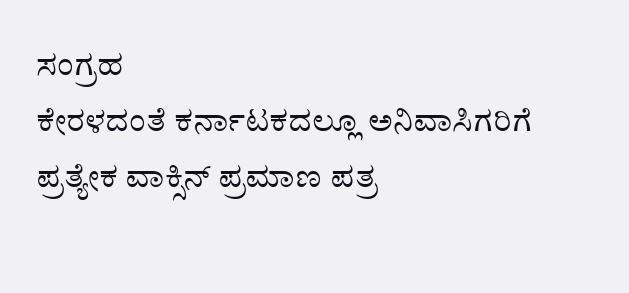ಸಂಗ್ರಹ
ಕೇರಳದಂತೆ ಕರ್ನಾಟಕದಲ್ಲೂ ಅನಿವಾಸಿಗರಿಗೆ ಪ್ರತ್ಯೇಕ ವಾಕ್ಸಿನ್ ಪ್ರಮಾಣ ಪತ್ರ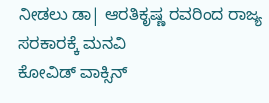ನೀಡಲು ಡಾ| ಆರತಿಕೃಷ್ಣ ರವರಿಂದ ರಾಜ್ಯ ಸರಕಾರಕ್ಕೆ ಮನವಿ
ಕೋವಿಡ್ ವಾಕ್ಸಿನ್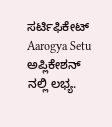ಸರ್ಟಿಫಿಕೇಟ್ Aarogya Setu ಅಪ್ಲಿಕೇಶನ್ ನಲ್ಲಿ ಲಭ್ಯ.